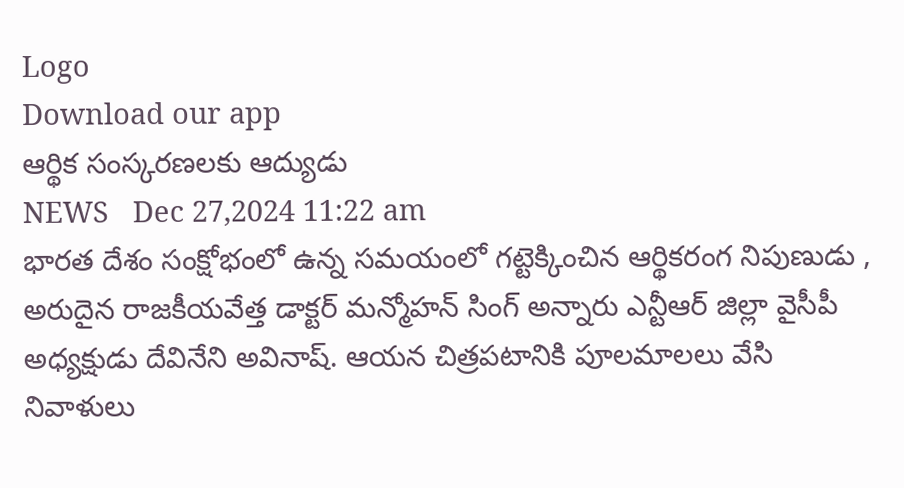Logo
Download our app
ఆర్థిక సంస్క‌ర‌ణ‌ల‌కు ఆద్యుడు
NEWS   Dec 27,2024 11:22 am
భార‌త దేశం సంక్షోభంలో ఉన్న స‌మ‌యంలో గ‌ట్టెక్కించిన ఆర్థిక‌రంగ నిపుణుడు , అరుదైన రాజ‌కీయ‌వేత్త డాక్ట‌ర్ మ‌న్మోహ‌న్ సింగ్ అన్నారు ఎన్టీఆర్ జిల్లా వైసీపీ అధ్య‌క్షుడు దేవినేని అవినాష్. ఆయ‌న చిత్ర‌ప‌టానికి పూల‌మాల‌లు వేసి నివాళులు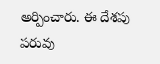అర్పించారు. ఈ దేశపు ప‌రువు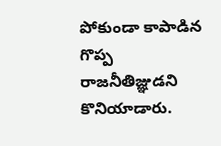పోకుండా కాపాడిన గొప్ప రాజ‌నీతిజ్ఞుడ‌ని కొనియాడారు.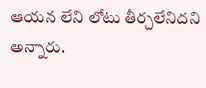ఆయ‌న లేని లోటు తీర్చ‌లేనిద‌ని అన్నారు.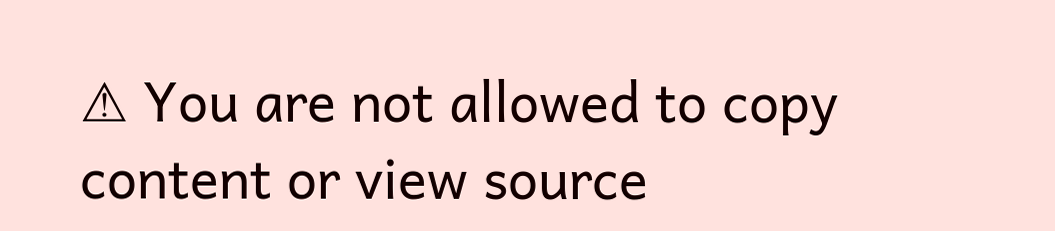⚠ You are not allowed to copy content or view source